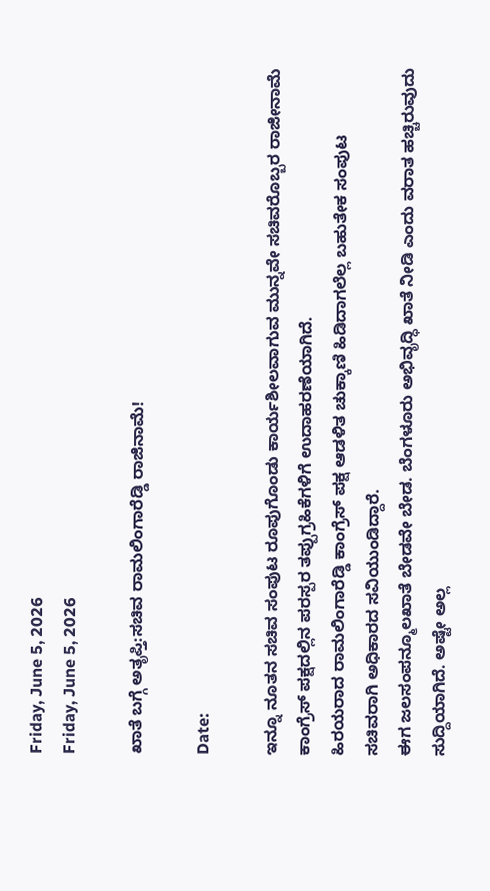Friday, June 5, 2026
Friday, June 5, 2026

ಖಾತೆ ಬಗ್ಗೆ ಅತೃಪ್ತಿ:ಸಚಿವ ರಾಮಲಿಂಗಾರೆಡ್ಡಿ ರಾಜಿನಾಮೆ!

Date:

ಇನ್ನೂ ನೂತನ ಸಚಿವ ಸಂಪುಟ ರೂಪುಗೊಂಡು ಕಾರ್ಯಶೀಲವಾಗುವ ಮುನ್ನವೇ ಸಚಿವರೊಬ್ಬರ ರಾಜೀನಾಮೆ ಕಾಂಗ್ರೆಸ್ ಪಕ್ಷದಲ್ಲಿನ ಪರಸ್ಪರ ತಪ್ಪುಗ್ರಹಿಕೆಗಳಿಗೆ ಉದಾಹರಣೆಯಾಗಿದೆ.
ಹಿರಯರಾದ ರಾಮಲಿಂಗಾರೆಡ್ಡಿ ಕಾಂಗ್ರೆಸ್ ಪಕ್ಷ ಆಡಳಿತ ಚುಕ್ಕಾಣಿ ಹಿಡಿದಾಗಲೆಲ್ಲ ಬಹುತೇಕ ಸಂಪುಟ ಸಚಿವರಾಗಿ ಅಧಿಕಾರದ ಸವಿಯುಂಡಿದ್ದಾರೆ.
ಈಗ ಜಲಸಂಪನ್ಮೂಲ‌ಖಾತೆ ಬೇಡವೇ ಬೇಡ. ಬೆಂಗಳೂರು ಅಭಿವೃದ್ಧಿ ಖಾತೆ ನೀಡಿ ಎಂದು ವರಾತ ಹಚ್ಚಿರುವುದು ಸುದ್ದಿಯಾಗಿದೆ. ಅಷ್ಟೇ ಅಲ್ಲ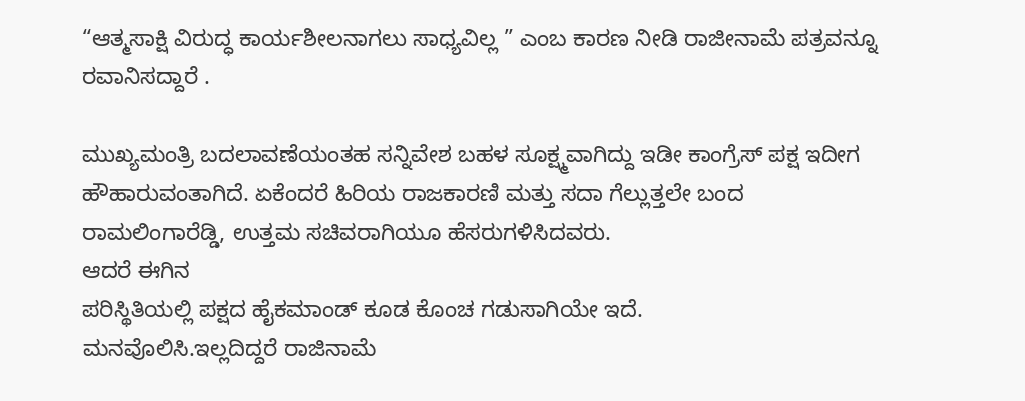“ಆತ್ಮಸಾಕ್ಷಿ ವಿರುದ್ಧ ಕಾರ್ಯಶೀಲನಾಗಲು ಸಾಧ್ಯವಿಲ್ಲ ” ಎಂಬ ಕಾರಣ ನೀಡಿ ರಾಜೀನಾಮೆ ಪತ್ರವನ್ನೂ ರವಾನಿಸದ್ದಾರೆ .

ಮುಖ್ಯಮಂತ್ರಿ ಬದಲಾವಣೆಯಂತಹ ಸನ್ನಿವೇಶ ಬಹಳ ಸೂಕ್ಷ್ಮವಾಗಿದ್ದು ಇಡೀ ಕಾಂಗ್ರೆಸ್ ಪಕ್ಷ ಇದೀಗ ಹೌಹಾರುವಂತಾಗಿದೆ. ಏಕೆಂದರೆ ಹಿರಿಯ ರಾಜಕಾರಣಿ ಮತ್ತು ಸದಾ ಗೆಲ್ಲುತ್ತಲೇ ಬಂದ
ರಾಮಲಿಂಗಾರೆಡ್ಡಿ, ಉತ್ತಮ ಸಚಿವರಾಗಿಯೂ ಹೆಸರುಗಳಿಸಿದವರು.
ಆದರೆ ಈಗಿನ
ಪರಿಸ್ಥಿತಿಯಲ್ಲಿ ಪಕ್ಷದ ಹೈಕಮಾಂಡ್ ಕೂಡ ಕೊಂಚ ಗಡುಸಾಗಿಯೇ ಇದೆ.
ಮನವೊಲಿಸಿ.ಇಲ್ಲದಿದ್ದರೆ ರಾಜಿನಾಮೆ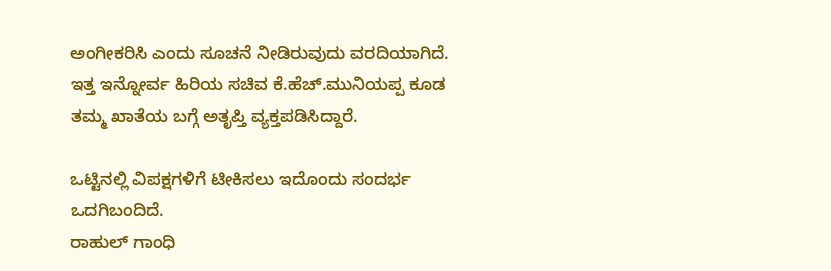ಅಂಗೀಕರಿಸಿ ಎಂದು ಸೂಚನೆ ನೀಡಿರುವುದು ವರದಿಯಾಗಿದೆ.
ಇತ್ತ ಇನ್ನೋರ್ವ ಹಿರಿಯ ಸಚಿವ ಕೆ.ಹೆಚ್.ಮುನಿಯಪ್ಪ ಕೂಡ ತಮ್ಮ ಖಾತೆಯ ಬಗ್ಗೆ ಅತೃಪ್ತಿ ವ್ಯಕ್ತಪಡಿಸಿದ್ದಾರೆ.

ಒಟ್ಟಿನಲ್ಲಿ ವಿಪಕ್ಷಗಳಿಗೆ ಟೀಕಿಸಲು ಇದೊಂದು ಸಂದರ್ಭ ಒದಗಿಬಂದಿದೆ.
ರಾಹುಲ್ ಗಾಂಧಿ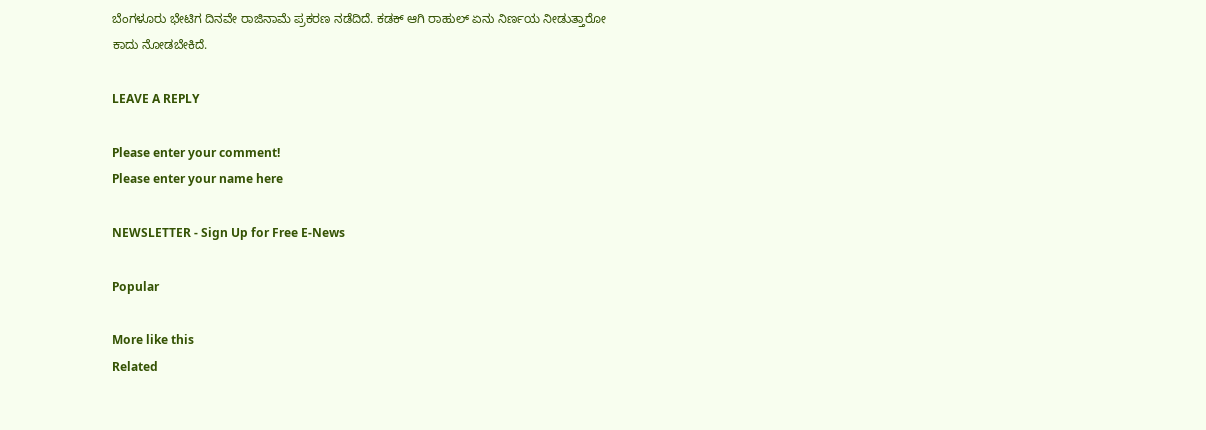ಬೆಂಗಳೂರು ಭೇಟಿಗ ದಿನವೇ ರಾಜಿನಾಮೆ ಪ್ರಕರಣ ನಡೆದಿದೆ. ಕಡಕ್ ಆಗಿ ರಾಹುಲ್ ಏನು ನಿರ್ಣಯ ನೀಡುತ್ತಾರೋ ಕಾದು ನೋಡಬೇಕಿದೆ.

LEAVE A REPLY

Please enter your comment!
Please enter your name here

NEWSLETTER - Sign Up for Free E-News

Popular

More like this
Related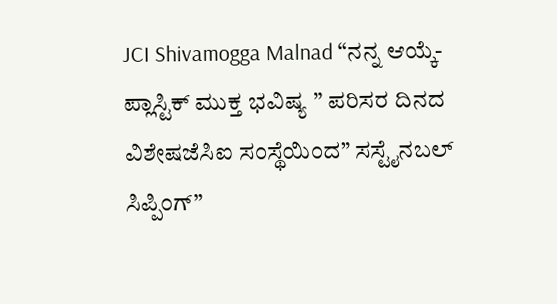JCI Shivamogga Malnad “ನನ್ನ ಆಯ್ಕೆ- ಪ್ಲಾಸ್ಟಿಕ್ ಮುಕ್ತ ಭವಿಷ್ಯ ” ಪರಿಸರ ದಿನದ ವಿಶೇಷಜೆಸಿಐ ಸಂಸ್ಥೆಯಿಂದ” ಸಸ್ಟೈನಬಲ್ ಸಿಪ್ಪಿಂಗ್”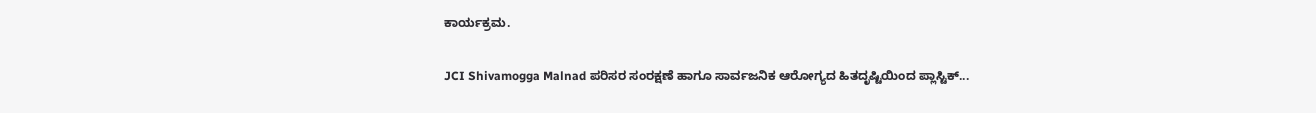ಕಾರ್ಯಕ್ರಮ.

JCI Shivamogga Malnad ಪರಿಸರ ಸಂರಕ್ಷಣೆ ಹಾಗೂ ಸಾರ್ವಜನಿಕ ಆರೋಗ್ಯದ ಹಿತದೃಷ್ಟಿಯಿಂದ ಪ್ಲಾಸ್ಟಿಕ್...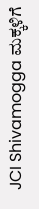JCI Shivamogga ಮಕ್ಕಳಿಗೆ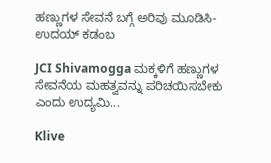ಹಣ್ಣುಗಳ ಸೇವನೆ ಬಗ್ಗೆ ಅರಿವು ಮೂಡಿಸಿ- ಉದಯ್ ಕಡಂಬ

JCI Shivamogga ಮಕ್ಕಳಿಗೆ ಹಣ್ಣುಗಳ ಸೇವನೆಯ ಮಹತ್ವವನ್ನು ಪರಿಚಯಿಸಬೇಕು ಎಂದು ಉದ್ಯಮಿ...

Klive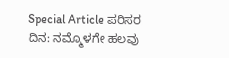Special Article ಪರಿಸರ ದಿನ: ನಮ್ಮೊಳಗೇ ಹಲವು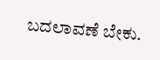ಬದಲಾವಣೆ ಬೇಕು.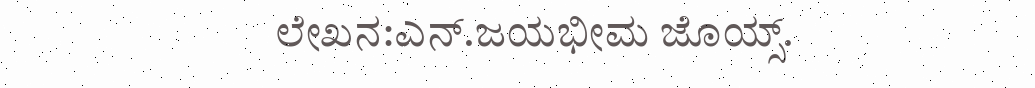ಲೇಖನ:ಎನ್.ಜಯಭೀಮ ಜೊಯ್ಸ್.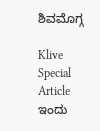ಶಿವಮೊಗ್ಗ

Klive Special Article ಇಂದು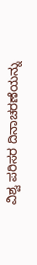ವಿಶ್ವ ಪರಿಸರ ದಿನಾಚರಣೆಯನ್ನು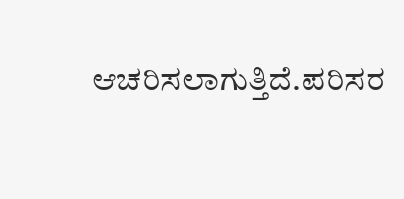ಆಚರಿಸಲಾಗುತ್ತಿದೆ.ಪರಿಸರ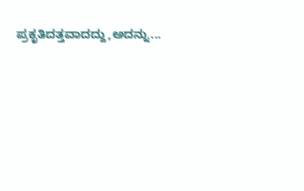ಪ್ರಕೃತಿದತ್ತವಾದದ್ದು,ಅದನ್ನು...